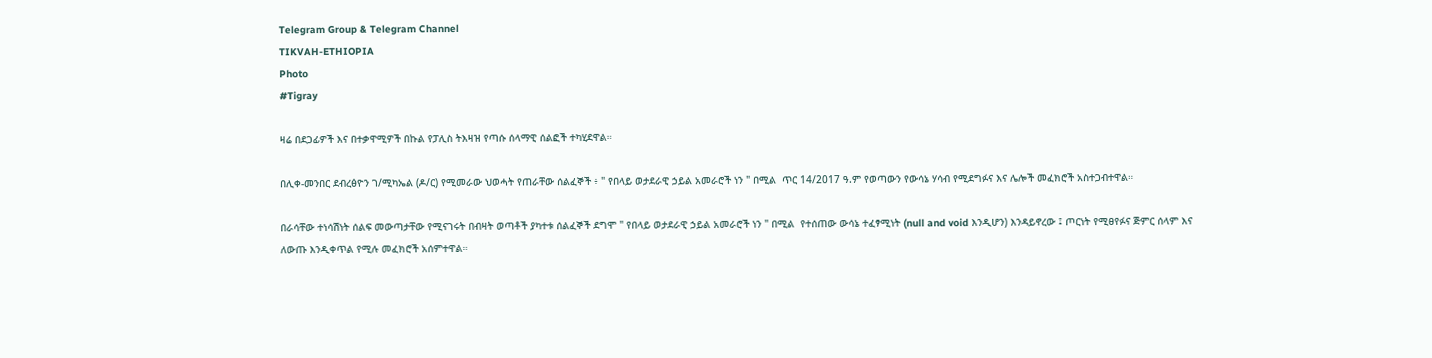Telegram Group & Telegram Channel
TIKVAH-ETHIOPIA
Photo
#Tigray

ዛሬ በደጋፊዎች እና በተቃዋሚዎች በኩል የፓሊስ ትእዛዝ የጣሱ ሰላማዊ ሰልፎች ተካሂደዋል።

በሊቀ-መንበር ደብረፅዮን ገ/ሚካኤል (ዶ/ር) የሚመራው ህወሓት የጠራቸው ሰልፈኞች ፥ " የበላይ ወታደራዊ ኃይል አመራሮች ነን " በሚል  ጥር 14/2017 ዓ.ም የወጣውን የውሳኔ ሃሳብ የሚደግፉና እና ሌሎች መፈክሮች አስተጋብተዋል።

በራሳቸው ተነሳሽነት ሰልፍ መውጣታቸው የሚናገሩት በብዛት ወጣቶች ያካተቱ ሰልፈኞች ደግሞ " የበላይ ወታደራዊ ኃይል አመራሮች ነን " በሚል  የተሰጠው ውሳኔ ተፈፃሚነት (null and void እንዲሆን) እንዳይኖረው ፤ ጦርነት የሚፀየፉና ጅምር ሰላም እና ለውጡ እንዲቀጥል የሚሉ መፈክሮች አሰምተዋል።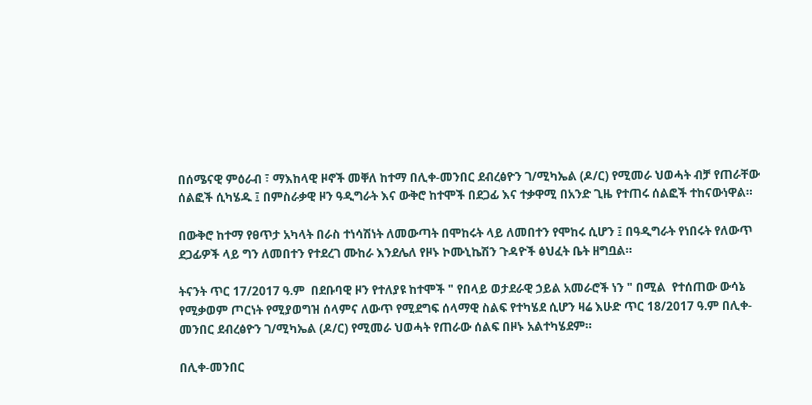በሰሜናዊ ምዕራብ ፣ ማእከላዊ ዞኖች መቐለ ከተማ በሊቀ-መንበር ደብረፅዮን ገ/ሚካኤል (ዶ/ር) የሚመራ ህወሓት ብቻ የጠራቸው ሰልፎች ሲካሄዱ ፤ በምስራቃዊ ዞን ዓዲግራት እና ውቅሮ ከተሞች በደጋፊ እና ተቃዋሚ በአንድ ጊዜ የተጠሩ ሰልፎች ተከናውነዋል።

በውቅሮ ከተማ የፀጥታ አካላት በራስ ተነሳሽነት ለመውጣት በሞከሩት ላይ ለመበተን የሞከሩ ሲሆን ፤ በዓዲግራት የነበሩት የለውጥ ደጋፊዎች ላይ ግን ለመበተን የተደረገ ሙከራ እንደሌለ የዞኑ ኮሙኒኬሽን ጉዳዮች ፅህፈት ቤት ዘግቧል።

ትናንት ጥር 17/2017 ዓ.ም  በደቡባዊ ዞን የተለያዩ ከተሞች " የበላይ ወታደራዊ ኃይል አመራሮች ነን " በሚል  የተሰጠው ውሳኔ የሚቃወም ጦርነት የሚያወግዝ ሰላምና ለውጥ የሚደግፍ ሰላማዊ ስልፍ የተካሄደ ሲሆን ዛሬ እሁድ ጥር 18/2017 ዓ.ም በሊቀ-መንበር ደብረፅዮን ገ/ሚካኤል (ዶ/ር) የሚመራ ህወሓት የጠራው ሰልፍ በዞኑ አልተካሄደም።

በሊቀ-መንበር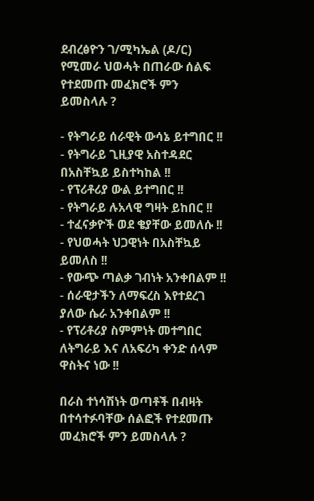ደብረፅዮን ገ/ሚካኤል (ዶ/ር) የሚመራ ህወሓት በጠራው ሰልፍ የተደመጡ መፈክሮች ምን ይመስላሉ ?

- የትግራይ ሰራዊት ውሳኔ ይተግበር !!
- የትግራይ ጊዚያዊ አስተዳደር በአስቸኳይ ይስተካከል !!
- የፕሪቶሪያ ውል ይተግበር !!
- የትግራይ ሉአላዊ ግዛት ይከበር !!
- ተፈናቃዮች ወደ ቄያቸው ይመለሱ !!
- የህወሓት ህጋዊነት በአስቸኳይ ይመለስ !!
- የውጭ ጣልቃ ገብነት አንቀበልም !!
- ሰራዊታችን ለማፍረስ እየተደረገ ያለው ሴራ አንቀበልም !!
- የፕሪቶሪያ ስምምነት መተግበር ለትግራይ እና ለአፍሪካ ቀንድ ሰላም ዋስትና ነው !!

በራስ ተነሳሽነት ወጣቶች በብዛት በተሳተፉባቸው ሰልፎች የተደመጡ መፈክሮች ምን ይመስላሉ ?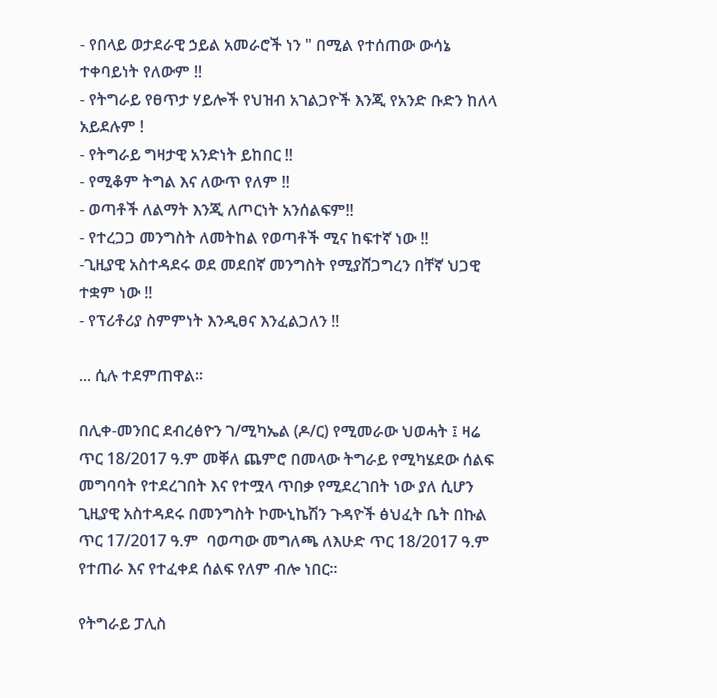- የበላይ ወታደራዊ ኃይል አመራሮች ነን " በሚል የተሰጠው ውሳኔ ተቀባይነት የለውም !!
- የትግራይ የፀጥታ ሃይሎች የህዝብ አገልጋዮች እንጂ የአንድ ቡድን ከለላ አይደሉም !
- የትግራይ ግዛታዊ አንድነት ይከበር !!
- የሚቆም ትግል እና ለውጥ የለም !!
- ወጣቶች ለልማት እንጂ ለጦርነት አንሰልፍም!!
- የተረጋጋ መንግስት ለመትከል የወጣቶች ሚና ከፍተኛ ነው !!
-ጊዚያዊ አስተዳደሩ ወደ መደበኛ መንግስት የሚያሸጋግረን በቸኛ ህጋዊ ተቋም ነው !!
- የፕሪቶሪያ ስምምነት እንዲፀና እንፈልጋለን !!

... ሲሉ ተደምጠዋል።

በሊቀ-መንበር ደብረፅዮን ገ/ሚካኤል (ዶ/ር) የሚመራው ህወሓት ፤ ዛሬ ጥር 18/2017 ዓ.ም መቐለ ጨምሮ በመላው ትግራይ የሚካሄደው ሰልፍ መግባባት የተደረገበት እና የተሟላ ጥበቃ የሚደረገበት ነው ያለ ሲሆን ጊዚያዊ አስተዳደሩ በመንግስት ኮሙኒኬሽን ጉዳዮች ፅህፈት ቤት በኩል ጥር 17/2017 ዓ.ም  ባወጣው መግለጫ ለእሁድ ጥር 18/2017 ዓ.ም የተጠራ እና የተፈቀደ ሰልፍ የለም ብሎ ነበር።

የትግራይ ፓሊስ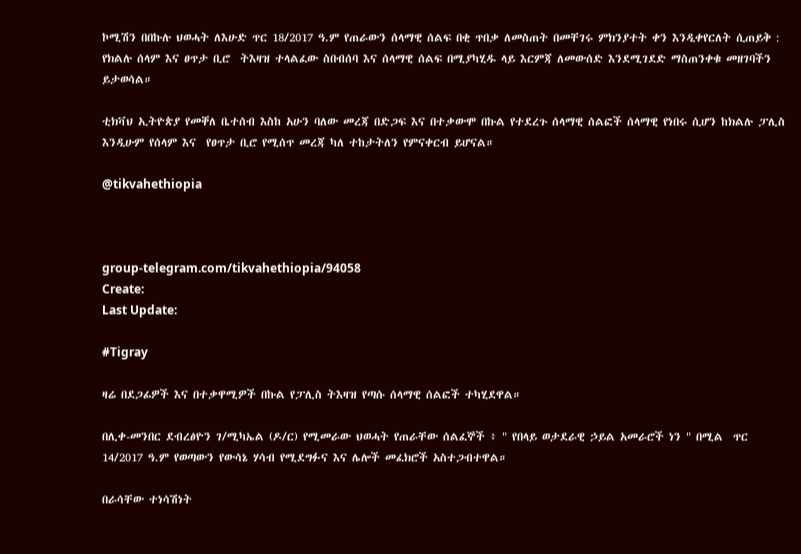ኮሚሽን በበኩሉ ህወሓት ለእሁድ ጥር 18/2017 ዓ.ም የጠራውን ሰላማዊ ሰልፍ በቂ ጥበቃ ለመስጠት በመቸገሩ ምክንያተት ቀን እንዲቀየርለት ሲጠይቅ : የክልሉ ሰላም እና ፀጥታ ቢሮ  ትእዛዝ ተላልፈው ስበብሰባ እና ሰላማዊ ሰልፍ በሚያካሂዱ ላይ እርምጃ ለመውሰድ እንደሚገደድ ማስጠንቀቁ መዘገባችን ይታወሳል።

ቲክቫህ ኢትዮጵያ የመቐለ ቤተሰብ እስከ አሁን ባለው መረጃ በድጋፍ እና በተቃውሞ በኩል የተደረጉ ሰላማዊ ሰልፎች ሰላማዊ የነበሩ ሲሆን ከክልሉ ፓሊስ እንዲሁም የሰላም እና  የፀጥታ ቢሮ የሚሰጥ መረጃ ካለ ተከታትለን የምናቀርብ ይሆናል።

@tikvahethiopia



group-telegram.com/tikvahethiopia/94058
Create:
Last Update:

#Tigray

ዛሬ በደጋፊዎች እና በተቃዋሚዎች በኩል የፓሊስ ትእዛዝ የጣሱ ሰላማዊ ሰልፎች ተካሂደዋል።

በሊቀ-መንበር ደብረፅዮን ገ/ሚካኤል (ዶ/ር) የሚመራው ህወሓት የጠራቸው ሰልፈኞች ፥ " የበላይ ወታደራዊ ኃይል አመራሮች ነን " በሚል  ጥር 14/2017 ዓ.ም የወጣውን የውሳኔ ሃሳብ የሚደግፉና እና ሌሎች መፈክሮች አስተጋብተዋል።

በራሳቸው ተነሳሽነት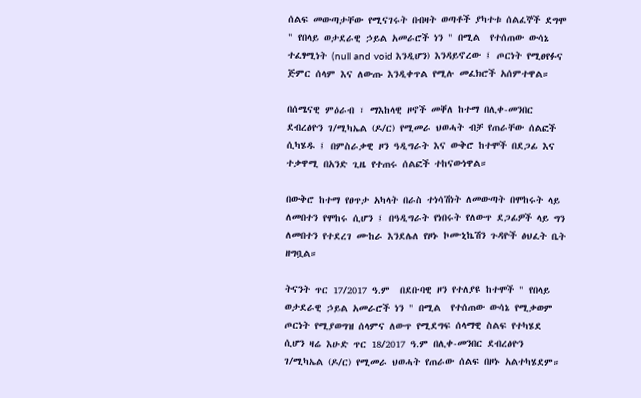ሰልፍ መውጣታቸው የሚናገሩት በብዛት ወጣቶች ያካተቱ ሰልፈኞች ደግሞ " የበላይ ወታደራዊ ኃይል አመራሮች ነን " በሚል  የተሰጠው ውሳኔ ተፈፃሚነት (null and void እንዲሆን) እንዳይኖረው ፤ ጦርነት የሚፀየፉና ጅምር ሰላም እና ለውጡ እንዲቀጥል የሚሉ መፈክሮች አሰምተዋል።

በሰሜናዊ ምዕራብ ፣ ማእከላዊ ዞኖች መቐለ ከተማ በሊቀ-መንበር ደብረፅዮን ገ/ሚካኤል (ዶ/ር) የሚመራ ህወሓት ብቻ የጠራቸው ሰልፎች ሲካሄዱ ፤ በምስራቃዊ ዞን ዓዲግራት እና ውቅሮ ከተሞች በደጋፊ እና ተቃዋሚ በአንድ ጊዜ የተጠሩ ሰልፎች ተከናውነዋል።

በውቅሮ ከተማ የፀጥታ አካላት በራስ ተነሳሽነት ለመውጣት በሞከሩት ላይ ለመበተን የሞከሩ ሲሆን ፤ በዓዲግራት የነበሩት የለውጥ ደጋፊዎች ላይ ግን ለመበተን የተደረገ ሙከራ እንደሌለ የዞኑ ኮሙኒኬሽን ጉዳዮች ፅህፈት ቤት ዘግቧል።

ትናንት ጥር 17/2017 ዓ.ም  በደቡባዊ ዞን የተለያዩ ከተሞች " የበላይ ወታደራዊ ኃይል አመራሮች ነን " በሚል  የተሰጠው ውሳኔ የሚቃወም ጦርነት የሚያወግዝ ሰላምና ለውጥ የሚደግፍ ሰላማዊ ስልፍ የተካሄደ ሲሆን ዛሬ እሁድ ጥር 18/2017 ዓ.ም በሊቀ-መንበር ደብረፅዮን ገ/ሚካኤል (ዶ/ር) የሚመራ ህወሓት የጠራው ሰልፍ በዞኑ አልተካሄደም።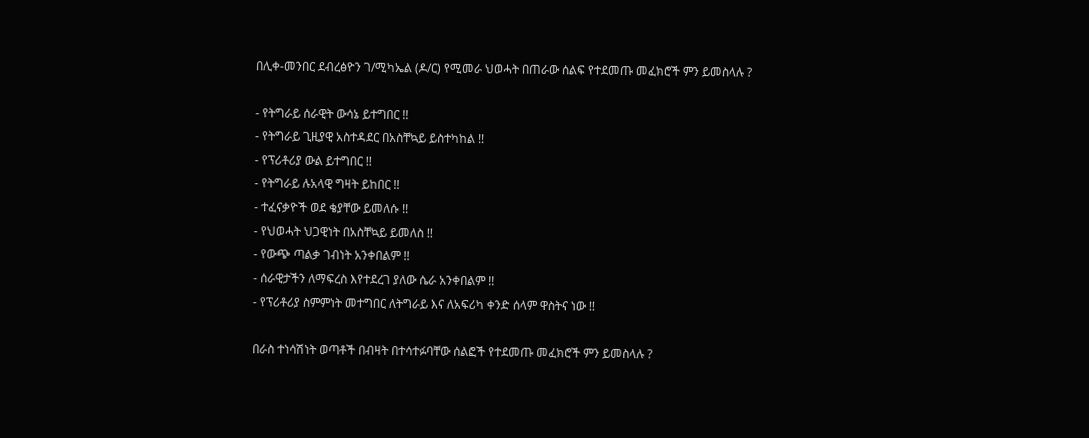በሊቀ-መንበር ደብረፅዮን ገ/ሚካኤል (ዶ/ር) የሚመራ ህወሓት በጠራው ሰልፍ የተደመጡ መፈክሮች ምን ይመስላሉ ?

- የትግራይ ሰራዊት ውሳኔ ይተግበር !!
- የትግራይ ጊዚያዊ አስተዳደር በአስቸኳይ ይስተካከል !!
- የፕሪቶሪያ ውል ይተግበር !!
- የትግራይ ሉአላዊ ግዛት ይከበር !!
- ተፈናቃዮች ወደ ቄያቸው ይመለሱ !!
- የህወሓት ህጋዊነት በአስቸኳይ ይመለስ !!
- የውጭ ጣልቃ ገብነት አንቀበልም !!
- ሰራዊታችን ለማፍረስ እየተደረገ ያለው ሴራ አንቀበልም !!
- የፕሪቶሪያ ስምምነት መተግበር ለትግራይ እና ለአፍሪካ ቀንድ ሰላም ዋስትና ነው !!

በራስ ተነሳሽነት ወጣቶች በብዛት በተሳተፉባቸው ሰልፎች የተደመጡ መፈክሮች ምን ይመስላሉ ?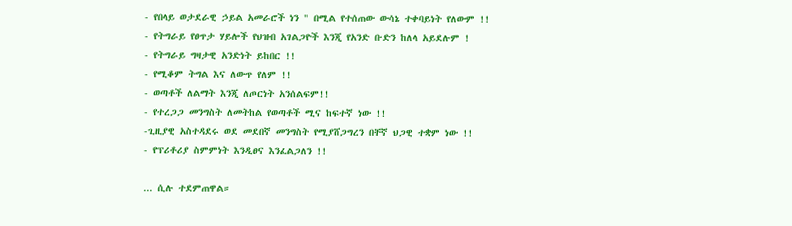- የበላይ ወታደራዊ ኃይል አመራሮች ነን " በሚል የተሰጠው ውሳኔ ተቀባይነት የለውም !!
- የትግራይ የፀጥታ ሃይሎች የህዝብ አገልጋዮች እንጂ የአንድ ቡድን ከለላ አይደሉም !
- የትግራይ ግዛታዊ አንድነት ይከበር !!
- የሚቆም ትግል እና ለውጥ የለም !!
- ወጣቶች ለልማት እንጂ ለጦርነት አንሰልፍም!!
- የተረጋጋ መንግስት ለመትከል የወጣቶች ሚና ከፍተኛ ነው !!
-ጊዚያዊ አስተዳደሩ ወደ መደበኛ መንግስት የሚያሸጋግረን በቸኛ ህጋዊ ተቋም ነው !!
- የፕሪቶሪያ ስምምነት እንዲፀና እንፈልጋለን !!

... ሲሉ ተደምጠዋል።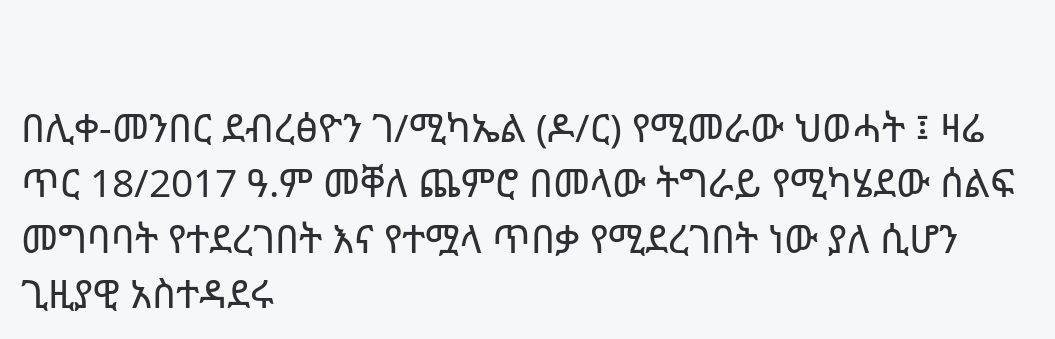በሊቀ-መንበር ደብረፅዮን ገ/ሚካኤል (ዶ/ር) የሚመራው ህወሓት ፤ ዛሬ ጥር 18/2017 ዓ.ም መቐለ ጨምሮ በመላው ትግራይ የሚካሄደው ሰልፍ መግባባት የተደረገበት እና የተሟላ ጥበቃ የሚደረገበት ነው ያለ ሲሆን ጊዚያዊ አስተዳደሩ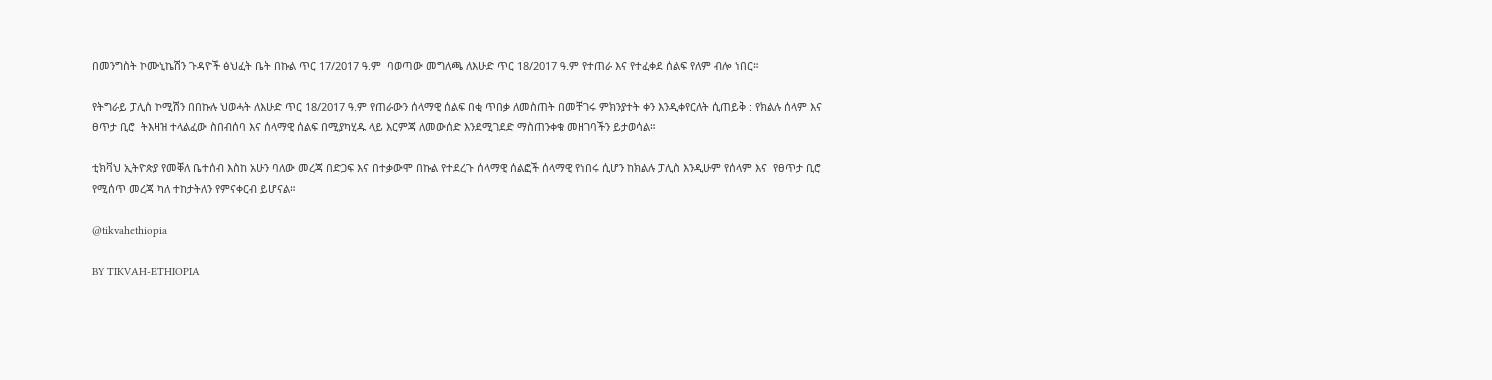በመንግስት ኮሙኒኬሽን ጉዳዮች ፅህፈት ቤት በኩል ጥር 17/2017 ዓ.ም  ባወጣው መግለጫ ለእሁድ ጥር 18/2017 ዓ.ም የተጠራ እና የተፈቀደ ሰልፍ የለም ብሎ ነበር።

የትግራይ ፓሊስ ኮሚሽን በበኩሉ ህወሓት ለእሁድ ጥር 18/2017 ዓ.ም የጠራውን ሰላማዊ ሰልፍ በቂ ጥበቃ ለመስጠት በመቸገሩ ምክንያተት ቀን እንዲቀየርለት ሲጠይቅ : የክልሉ ሰላም እና ፀጥታ ቢሮ  ትእዛዝ ተላልፈው ስበብሰባ እና ሰላማዊ ሰልፍ በሚያካሂዱ ላይ እርምጃ ለመውሰድ እንደሚገደድ ማስጠንቀቁ መዘገባችን ይታወሳል።

ቲክቫህ ኢትዮጵያ የመቐለ ቤተሰብ እስከ አሁን ባለው መረጃ በድጋፍ እና በተቃውሞ በኩል የተደረጉ ሰላማዊ ሰልፎች ሰላማዊ የነበሩ ሲሆን ከክልሉ ፓሊስ እንዲሁም የሰላም እና  የፀጥታ ቢሮ የሚሰጥ መረጃ ካለ ተከታትለን የምናቀርብ ይሆናል።

@tikvahethiopia

BY TIKVAH-ETHIOPIA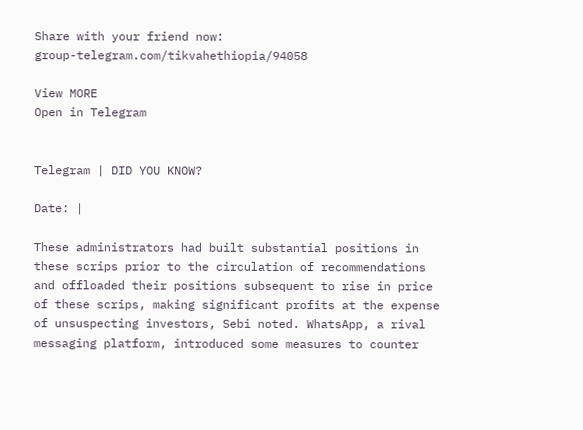Share with your friend now:
group-telegram.com/tikvahethiopia/94058

View MORE
Open in Telegram


Telegram | DID YOU KNOW?

Date: |

These administrators had built substantial positions in these scrips prior to the circulation of recommendations and offloaded their positions subsequent to rise in price of these scrips, making significant profits at the expense of unsuspecting investors, Sebi noted. WhatsApp, a rival messaging platform, introduced some measures to counter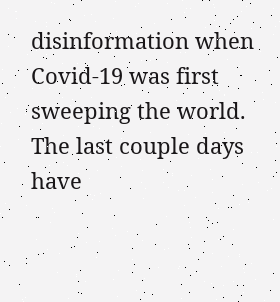disinformation when Covid-19 was first sweeping the world. The last couple days have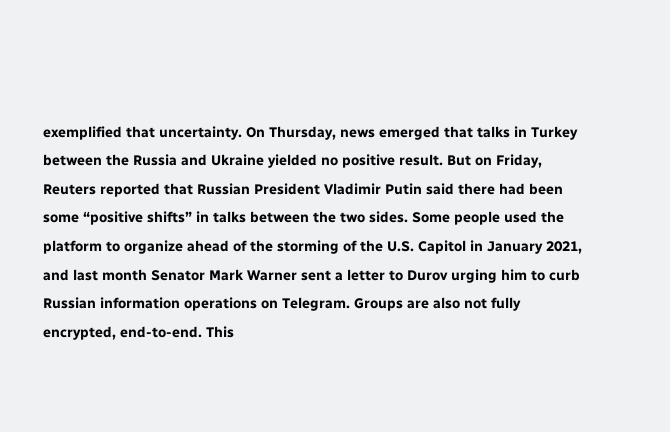exemplified that uncertainty. On Thursday, news emerged that talks in Turkey between the Russia and Ukraine yielded no positive result. But on Friday, Reuters reported that Russian President Vladimir Putin said there had been some “positive shifts” in talks between the two sides. Some people used the platform to organize ahead of the storming of the U.S. Capitol in January 2021, and last month Senator Mark Warner sent a letter to Durov urging him to curb Russian information operations on Telegram. Groups are also not fully encrypted, end-to-end. This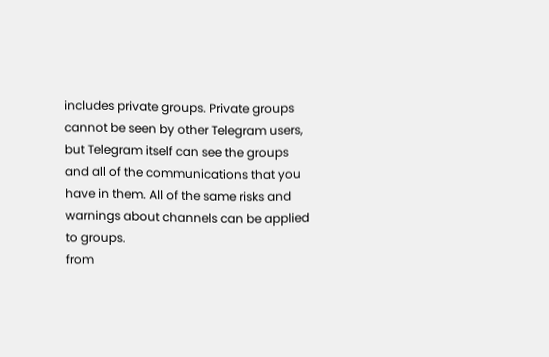includes private groups. Private groups cannot be seen by other Telegram users, but Telegram itself can see the groups and all of the communications that you have in them. All of the same risks and warnings about channels can be applied to groups.
from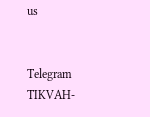us


Telegram TIKVAH-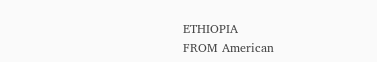ETHIOPIA
FROM American